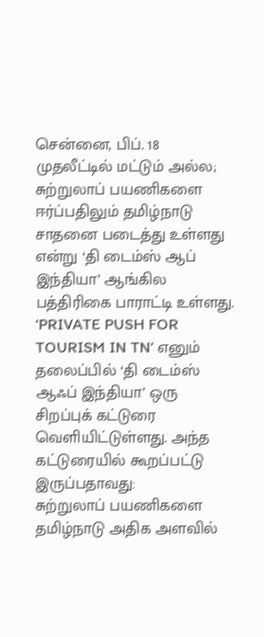சென்னை, பிப். 18 முதலீட்டில் மட்டும் அல்ல; சுற்றுலாப் பயணிகளை ஈர்ப்பதிலும் தமிழ்நாடு சாதனை படைத்து உள்ளது என்று ‘தி டைம்ஸ் ஆப் இந்தியா’ ஆங்கில பத்திரிகை பாராட்டி உள்ளது.
‘PRIVATE PUSH FOR TOURISM IN TN’ எனும் தலைப்பில் ‘தி டைம்ஸ் ஆஃப் இந்தியா’ ஒரு சிறப்புக் கட்டுரை வெளியிட்டுள்ளது. அந்த கட்டுரையில் கூறப்பட்டு இருப்பதாவது:
சுற்றுலாப் பயணிகளை தமிழ்நாடு அதிக அளவில்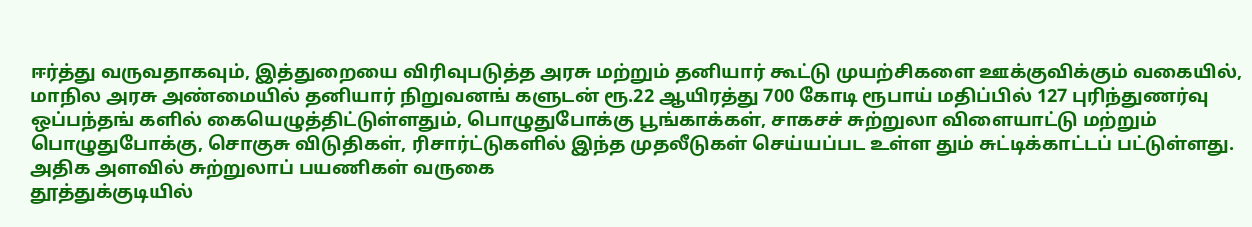ஈர்த்து வருவதாகவும், இத்துறையை விரிவுபடுத்த அரசு மற்றும் தனியார் கூட்டு முயற்சிகளை ஊக்குவிக்கும் வகையில், மாநில அரசு அண்மையில் தனியார் நிறுவனங் களுடன் ரூ.22 ஆயிரத்து 700 கோடி ரூபாய் மதிப்பில் 127 புரிந்துணர்வு ஒப்பந்தங் களில் கையெழுத்திட்டுள்ளதும், பொழுதுபோக்கு பூங்காக்கள், சாகசச் சுற்றுலா விளையாட்டு மற்றும் பொழுதுபோக்கு, சொகுசு விடுதிகள், ரிசார்ட்டுகளில் இந்த முதலீடுகள் செய்யப்பட உள்ள தும் சுட்டிக்காட்டப் பட்டுள்ளது.
அதிக அளவில் சுற்றுலாப் பயணிகள் வருகை
தூத்துக்குடியில்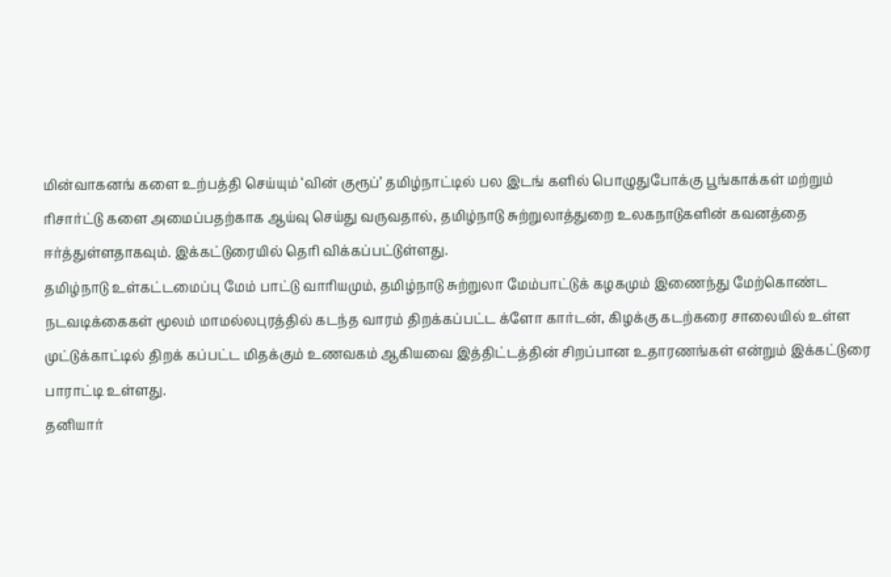மின்வாகனங் களை உற்பத்தி செய்யும் ‘வின் குரூப்’ தமிழ்நாட்டில் பல இடங் களில் பொழுதுபோக்கு பூங்காக்கள் மற்றும் ரிசார்ட்டு களை அமைப்பதற்காக ஆய்வு செய்து வருவதால், தமிழ்நாடு சுற்றுலாத்துறை உலகநாடுகளின் கவனத்தை ஈர்த்துள்ளதாகவும். இக்கட்டுரையில் தெரி விக்கப்பட்டுள்ளது.
தமிழ்நாடு உள்கட்டமைப்பு மேம் பாட்டு வாரியமும், தமிழ்நாடு சுற்றுலா மேம்பாட்டுக் கழகமும் இணைந்து மேற்கொண்ட நடவடிக்கைகள் மூலம் மாமல்லபுரத்தில் கடந்த வாரம் திறக்கப்பட்ட க்ளோ கார்டன், கிழக்கு கடற்கரை சாலையில் உள்ள முட்டுக்காட்டில் திறக் கப்பட்ட மிதக்கும் உணவகம் ஆகியவை இத்திட்டத்தின் சிறப்பான உதாரணங்கள் என்றும் இக்கட்டுரை பாராட்டி உள்ளது.
தனியார்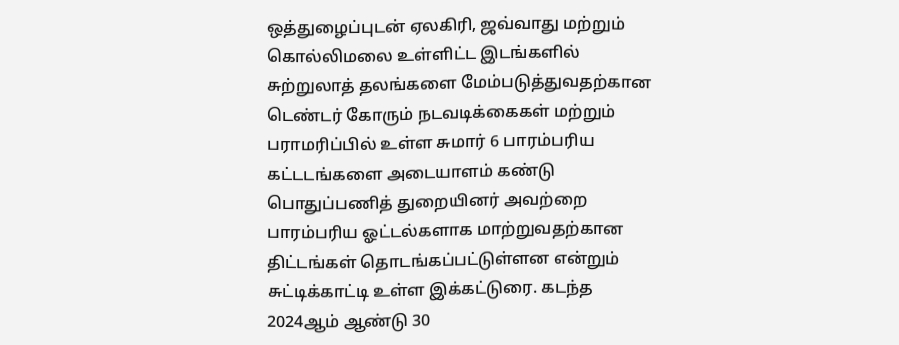ஒத்துழைப்புடன் ஏலகிரி, ஜவ்வாது மற்றும் கொல்லிமலை உள்ளிட்ட இடங்களில் சுற்றுலாத் தலங்களை மேம்படுத்துவதற்கான டெண்டர் கோரும் நடவடிக்கைகள் மற்றும் பராமரிப்பில் உள்ள சுமார் 6 பாரம்பரிய கட்டடங்களை அடையாளம் கண்டு பொதுப்பணித் துறையினர் அவற்றை பாரம்பரிய ஓட்டல்களாக மாற்றுவதற்கான திட்டங்கள் தொடங்கப்பட்டுள்ளன என்றும் சுட்டிக்காட்டி உள்ள இக்கட்டுரை. கடந்த 2024ஆம் ஆண்டு 30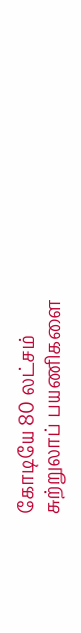கோடியே 80 லட்சம் சுற்றுலாப் பயணிகளை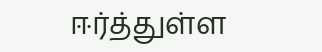ஈர்த்துள்ள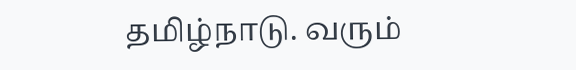தமிழ்நாடு. வரும்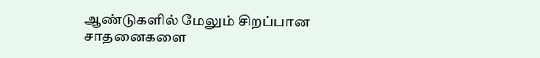ஆண்டுகளில் மேலும் சிறப்பான சாதனைகளை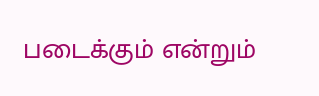படைக்கும் என்றும்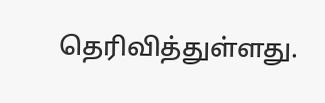தெரிவித்துள்ளது.